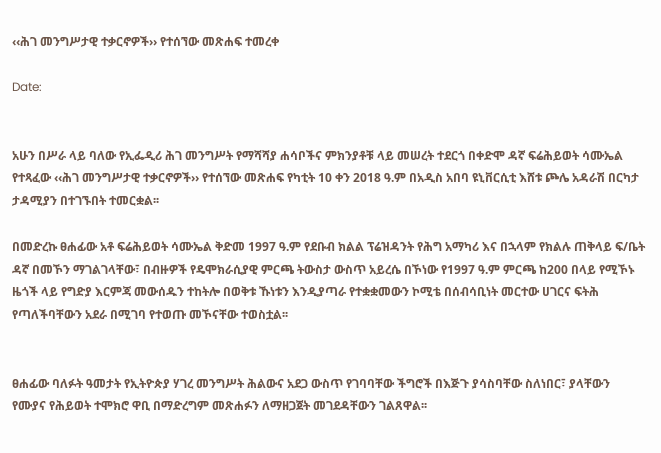‹‹ሕገ መንግሥታዊ ተቃርኖዎች›› የተሰኘው መጽሐፍ ተመረቀ

Date:


አሁን በሥራ ላይ ባለው የኢፌዲሪ ሕገ መንግሥት የማሻሻያ ሐሳቦችና ምክንያቶቹ ላይ መሠረት ተደርጎ በቀድሞ ዳኛ ፍሬሕይወት ሳሙኤል የተጻፈው ‹‹ሕገ መንግሥታዊ ተቃርኖዎች›› የተሰኘው መጽሐፍ የካቲት 10 ቀን 2018 ዓ.ም በአዲስ አበባ ዩኒቨርሲቲ እሸቱ ጮሌ አዳራሽ በርካታ ታዳሚያን በተገኙበት ተመርቋል፡፡

በመድረኩ ፀሐፊው አቶ ፍሬሕይወት ሳሙኤል ቅድመ 1997 ዓ.ም የደቡብ ክልል ፕሬዝዳንት የሕግ አማካሪ እና በኋላም የክልሉ ጠቅላይ ፍ/ቤት ዳኛ በመኾን ማገልገላቸው፣ በብዙዎች የዴሞክራሲያዊ ምርጫ ትውስታ ውስጥ አይረሴ በኾነው የ1997 ዓ.ም ምርጫ ከ200 በላይ የሚኾኑ ዜጎች ላይ የግድያ እርምጃ መውሰዱን ተከትሎ በወቅቱ ኹነቱን እንዲያጣራ የተቋቋመውን ኮሚቴ በሰብሳቢነት መርተው ሀገርና ፍትሕ የጣለችባቸውን አደራ በሚገባ የተወጡ መኾናቸው ተወስቷል፡፡


ፀሐፊው ባለፉት ዓመታት የኢትዮጵያ ሃገረ መንግሥት ሕልውና አደጋ ውስጥ የገባባቸው ችግሮች በእጅጉ ያሳስባቸው ስለነበር፣ ያላቸውን የሙያና የሕይወት ተሞክሮ ዋቢ በማድረግም መጽሐፉን ለማዘጋጀት መገደዳቸውን ገልጸዋል፡፡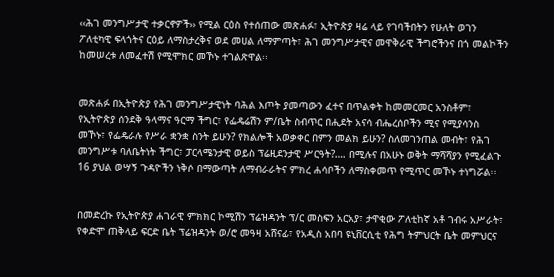‹‹ሕገ መንግሥታዊ ተቃርኖዎች›› የሚል ርዕስ የተሰጠው መጽሐፉ፣ ኢትዮጵያ ዛሬ ላይ የገባችበትን የሁለት ወገን ፖለቲካዊ ፍላጎትና ርዕይ ለማስታረቅና ወደ መሀል ለማምጣት፣ ሕገ መንግሥታዊና መዋቅራዊ ችግሮችንና በጎ መልኮችን ከመሠረቱ ለመፈተሽ የሚሞክር መኾኑ ተገልጽዋል፡፡


መጽሐፉ በኢትዮጵያ የሕገ መንግሥታዊነት ባሕል እጦት ያመጣውን ፈተና በጥልቀት ከመመርመር አንስቶም፣ የኢትዮጵያ ሰንደቅ ዓላማና ዓርማ ችግር፣ የፌዴሬሽን ም/ቤት ስብጥር በሒደት አናሳ ብሔረሰቦችን ሚና የሚያሳንስ መኾኑ፣ የፌዴራሉ የሥራ ቋንቋ ስንት ይሁን? የክልሎች አወቃቀር በምን መልክ ይሁን? ስለመገንጠል መብት፣ የሕገ መንግሥቱ ባለቤትነት ችግር፣ ፓርላሜንታዊ ወይስ ፕሬዚደንታዊ ሥርዓት?…. በሚሉና በአሁኑ ወቅት ማሻሻያን የሚፈልጉ 16 ያህል ወሣኝ ጉዳዮችን ነቅሶ በማውጣት ለማብራራትና ምክረ ሐሳቦችን ለማስቀመጥ የሚጥር መኾኑ ተነግሯል፡፡


በመድረኩ የኢትዮጵያ ሐገራዊ ምክክር ኮሚሽን ፕሬዝዳንት ፕ/ር መስፍን አርአያ፣ ታዋቂው ፖለቲከኛ አቶ ገብሩ አሥራት፣ የቀድሞ ጠቅላይ ፍርድ ቤት ፕሬዝዳንት ወ/ሮ መዓዛ አሸናፊ፣ የአዲስ አበባ ዩኒቨርሲቲ የሕግ ትምህርት ቤት መምህርና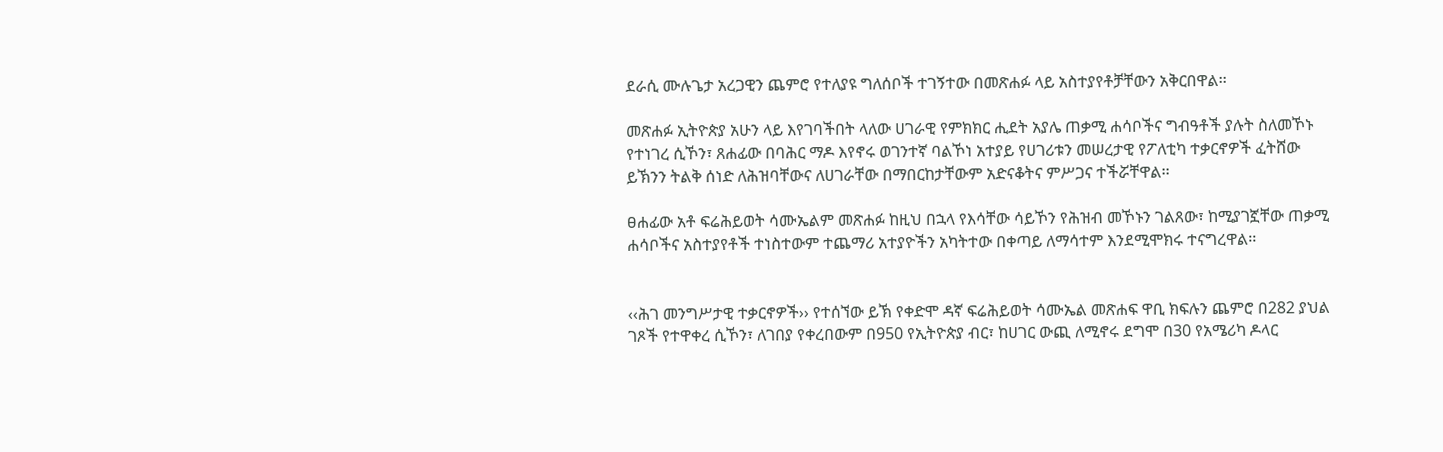ደራሲ ሙሉጌታ አረጋዊን ጨምሮ የተለያዩ ግለሰቦች ተገኝተው በመጽሐፉ ላይ አስተያየቶቻቸውን አቅርበዋል፡፡

መጽሐፉ ኢትዮጵያ አሁን ላይ እየገባችበት ላለው ሀገራዊ የምክክር ሒደት አያሌ ጠቃሚ ሐሳቦችና ግብዓቶች ያሉት ስለመኾኑ የተነገረ ሲኾን፣ ጸሐፊው በባሕር ማዶ እየኖሩ ወገንተኛ ባልኾነ አተያይ የሀገሪቱን መሠረታዊ የፖለቲካ ተቃርኖዎች ፈትሸው ይኽንን ትልቅ ሰነድ ለሕዝባቸውና ለሀገራቸው በማበርከታቸውም አድናቆትና ምሥጋና ተችሯቸዋል፡፡

ፀሐፊው አቶ ፍሬሕይወት ሳሙኤልም መጽሐፉ ከዚህ በኋላ የእሳቸው ሳይኾን የሕዝብ መኾኑን ገልጸው፣ ከሚያገኟቸው ጠቃሚ ሐሳቦችና አስተያየቶች ተነስተውም ተጨማሪ አተያዮችን አካትተው በቀጣይ ለማሳተም እንደሚሞክሩ ተናግረዋል፡፡


‹‹ሕገ መንግሥታዊ ተቃርኖዎች›› የተሰኘው ይኽ የቀድሞ ዳኛ ፍሬሕይወት ሳሙኤል መጽሐፍ ዋቢ ክፍሉን ጨምሮ በ282 ያህል ገጾች የተዋቀረ ሲኾን፣ ለገበያ የቀረበውም በ950 የኢትዮጵያ ብር፣ ከሀገር ውጪ ለሚኖሩ ደግሞ በ30 የአሜሪካ ዶላር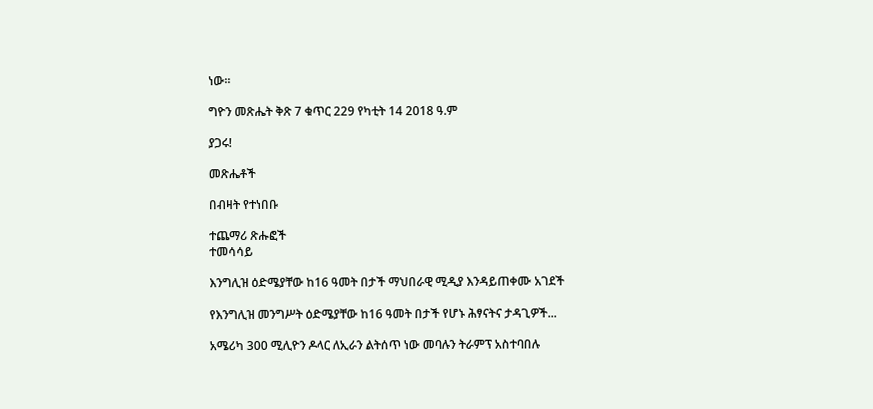ነው፡፡

ግዮን መጽሔት ቅጽ 7 ቁጥር 229 የካቲት 14 2018 ዓ.ም

ያጋሩ!

መጽሔቶች

በብዛት የተነበቡ

ተጨማሪ ጽሑፎች
ተመሳሳይ

እንግሊዝ ዕድሜያቸው ከ16 ዓመት በታች ማህበራዊ ሚዲያ እንዳይጠቀሙ አገደች

የእንግሊዝ መንግሥት ዕድሜያቸው ከ16 ዓመት በታች የሆኑ ሕፃናትና ታዳጊዎች...

አሜሪካ 300 ሚሊዮን ዶላር ለኢራን ልትሰጥ ነው መባሉን ትራምፕ አስተባበሉ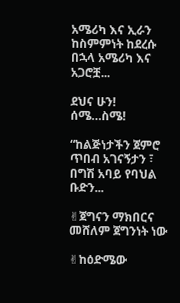አሜሪካ እና ኢራን ከስምምነት ከደረሱ በኋላ አሜሪካ እና አጋሮቿ...

ደህና ሁን! ሰሜ…ስሜ!

“ከልጅነታችን ጀምሮ ጥበብ አገናኝታን ፣ በግሽ አባይ የባህል ቡድን...

✌ጀግናን ማክበርና መሸለም ጀግንነት ነው

✌ከዕድሜው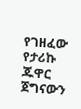የገዘፈው የታሪኩ ጁዋር ጀግናውን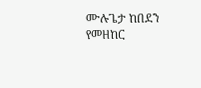ሙሉጌታ ከበደን የመዘከር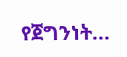የጀግንነት...